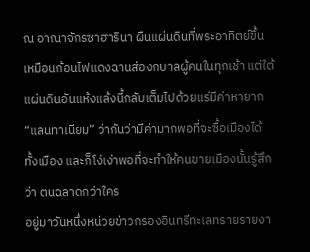ณ อาณาจักรซาฮารินา ผืนแผ่นดินที่พระอาทิตย์ขึ้นเหมือนก้อนไฟแดงฉานส่องกบาลผู้คนในทุกเช้า แต่ใต้แผ่นดินอันแห้งแล้งนี้กลับเต็มไปด้วยแร่มีค่าหายาก
“แลนทาเนียม” ว่ากันว่ามีค่ามากพอที่จะซื้อเมืองได้ทั้งเมือง และก็โง่เง่าพอที่จะทำให้คนขายเมืองนั้นรู้สึกว่า ตนฉลาดกว่าใคร
อยู่มาวันหนึ่งหน่วยข่าวกรองอินทรีทะเลทรายรายงา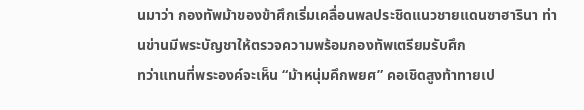นมาว่า กองทัพม้าของข้าศึกเริ่มเคลื่อนพลประชิดแนวชายแดนซาฮารินา ท่านข่านมีพระบัญชาให้ตรวจความพร้อมกองทัพเตรียมรับศึก
ทว่าแทนที่พระองค์จะเห็น “ม้าหนุ่มคึกพยศ” คอเชิดสูงท้าทายเป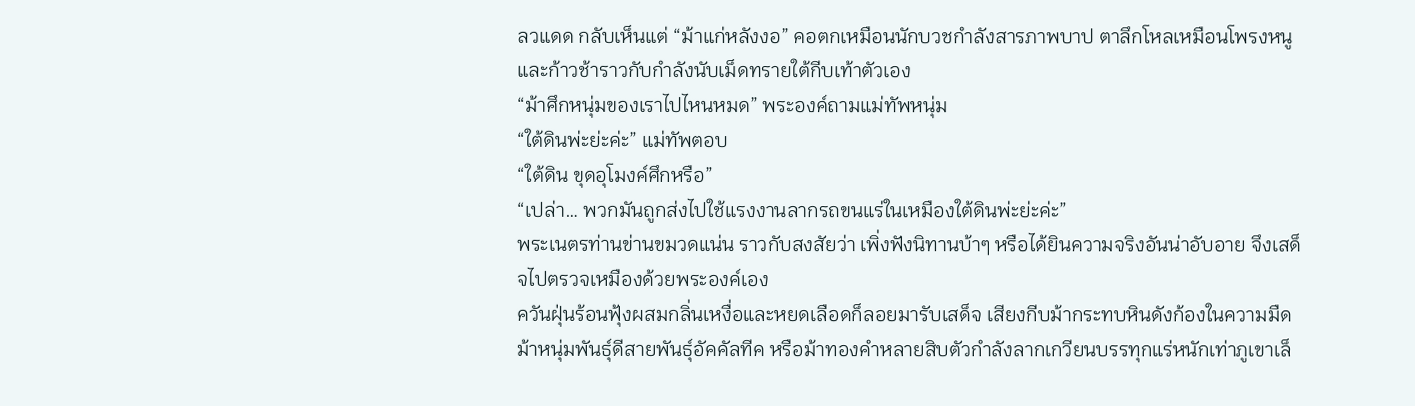ลวแดด กลับเห็นแต่ “ม้าแก่หลังงอ” คอตกเหมือนนักบวชกำลังสารภาพบาป ตาลึกโหลเหมือนโพรงหนู และก้าวช้าราวกับกำลังนับเม็ดทรายใต้กีบเท้าตัวเอง
“ม้าศึกหนุ่มของเราไปไหนหมด” พระองค์ถามแม่ทัพหนุ่ม
“ใต้ดินพ่ะย่ะค่ะ” แม่ทัพตอบ
“ใต้ดิน ขุดอุโมงค์ศึกหรือ”
“เปล่า… พวกมันถูกส่งไปใช้แรงงานลากรถขนแร่ในเหมืองใต้ดินพ่ะย่ะค่ะ”
พระเนตรท่านข่านขมวดแน่น ราวกับสงสัยว่า เพิ่งฟังนิทานบ้าๆ หรือได้ยินความจริงอันน่าอับอาย จึงเสด็จไปตรวจเหมืองด้วยพระองค์เอง
ควันฝุ่นร้อนฟุ้งผสมกลิ่นเหงื่อและหยดเลือดก็ลอยมารับเสด็จ เสียงกีบม้ากระทบหินดังก้องในความมืด ม้าหนุ่มพันธุ์ดีสายพันธุ์อัคคัลทีค หรือม้าทองคำหลายสิบตัวกำลังลากเกวียนบรรทุกแร่หนักเท่าภูเขาเล็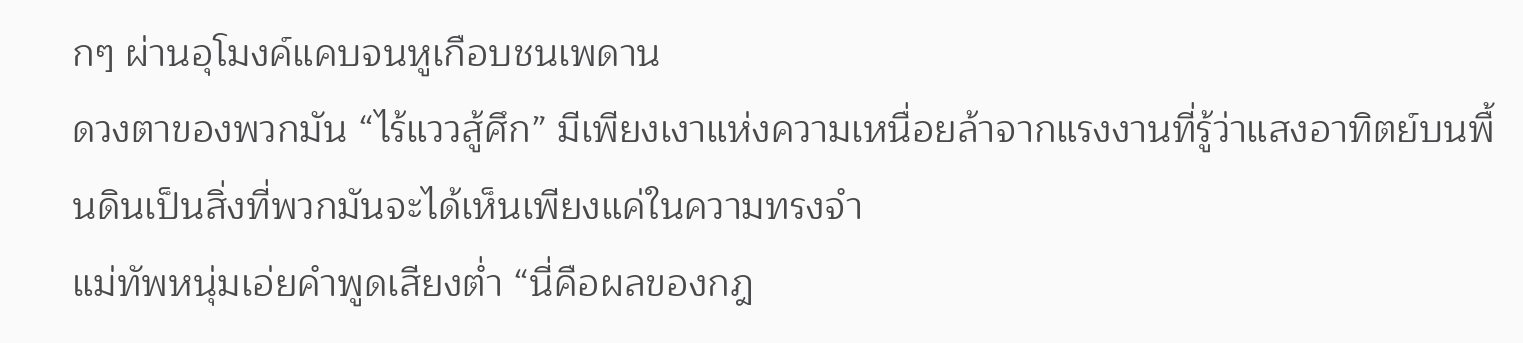กๆ ผ่านอุโมงค์แคบจนหูเกือบชนเพดาน
ดวงตาของพวกมัน “ไร้แววสู้ศึก” มีเพียงเงาแห่งความเหนื่อยล้าจากแรงงานที่รู้ว่าแสงอาทิตย์บนพื้นดินเป็นสิ่งที่พวกมันจะได้เห็นเพียงแค่ในความทรงจำ
แม่ทัพหนุ่มเอ่ยคำพูดเสียงต่ำ “นี่คือผลของกฎ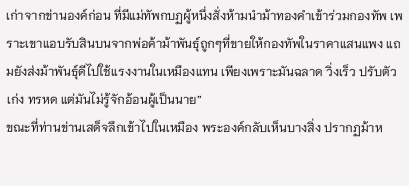เก่าจากข่านองค์ก่อน ที่มีแม่ทัพกบฏผู้หนึ่งสั่งห้ามนำม้าทองคำเข้าร่วมกองทัพ เพราะเขาแอบรับสินบนจากพ่อค้าม้าพันธุ์ถูกๆที่ขายให้กองทัพในราคาแสนแพง แถมยังส่งม้าพันธุ์ดีไปใช้แรงงานในเหมืองแทน เพียงเพราะมันฉลาด วิ่งเร็ว ปรับตัวเก่ง ทรหด แต่มันไม่รู้จักอ้อนผู้เป็นนาย”
ขณะที่ท่านข่านเสด็จลึกเข้าไปในเหมือง พระองค์กลับเห็นบางสิ่ง ปรากฏม้าห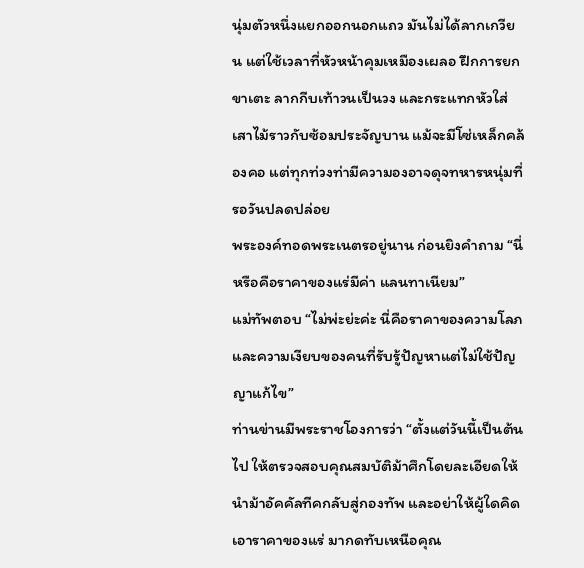นุ่มตัวหนึ่งแยกออกนอกแถว มันไม่ได้ลากเกวียน แต่ใช้เวลาที่หัวหน้าคุมเหมืองเผลอ ฝึกการยกขาเตะ ลากกีบเท้าวนเป็นวง และกระแทกหัวใส่เสาไม้ราวกับซ้อมประจัญบาน แม้จะมีโซ่เหล็กคล้องคอ แต่ทุกท่วงท่ามีความองอาจดุจทหารหนุ่มที่รอวันปลดปล่อย
พระองค์ทอดพระเนตรอยู่นาน ก่อนยิงคำถาม “นี่หรือคือราคาของแร่มีค่า แลนทาเนียม”
แม่ทัพตอบ “ไม่พ่ะย่ะค่ะ นี่คือราคาของความโลภ และความเงียบของคนที่รับรู้ปัญหาแต่ไม่ใช้ปัญญาแก้ไข”
ท่านข่านมีพระราชโองการว่า “ตั้งแต่วันนี้เป็นต้นไป ให้ตรวจสอบคุณสมบัติม้าศึกโดยละเอียดให้นำม้าอัคคัลทีคกลับสู่กองทัพ และอย่าให้ผู้ใดคิดเอาราคาของแร่ มากดทับเหนือคุณ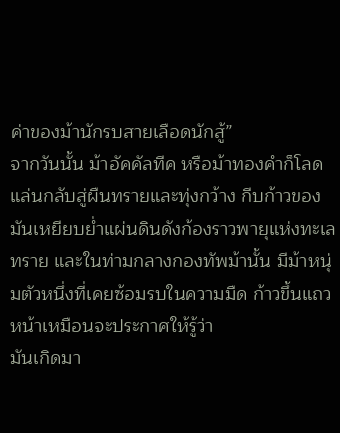ค่าของม้านักรบสายเลือดนักสู้”
จากวันนั้น ม้าอัคคัลทีค หรือม้าทองคำก็โลดแล่นกลับสู่ผืนทรายและทุ่งกว้าง กีบก้าวของมันเหยียบย่ำแผ่นดินดังก้องราวพายุแห่งทะเลทราย และในท่ามกลางกองทัพม้านั้น มีม้าหนุ่มตัวหนึ่งที่เคยซ้อมรบในความมืด ก้าวขึ้นแถวหน้าเหมือนจะประกาศให้รู้ว่า
มันเกิดมา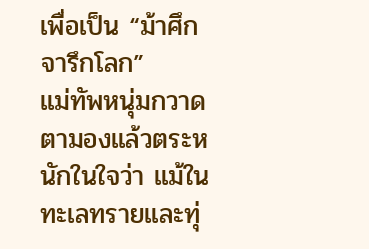เพื่อเป็น “ม้าศึกจารึกโลก”
แม่ทัพหนุ่มกวาดตามองแล้วตระหนักในใจว่า แม้ในทะเลทรายและทุ่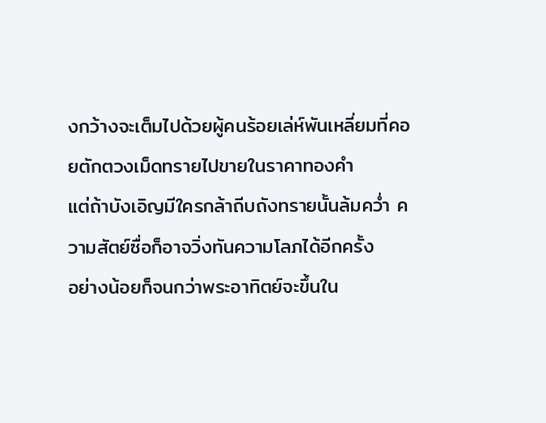งกว้างจะเต็มไปด้วยผู้คนร้อยเล่ห์พันเหลี่ยมที่คอยตักตวงเม็ดทรายไปขายในราคาทองคำ
แต่ถ้าบังเอิญมีใครกล้าถีบถังทรายนั้นล้มคว่ำ ความสัตย์ซื่อก็อาจวิ่งทันความโลภได้อีกครั้ง
อย่างน้อยก็จนกว่าพระอาทิตย์จะขึ้นใน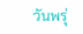วันพรุ่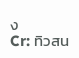ง
Cr: ทิวสน